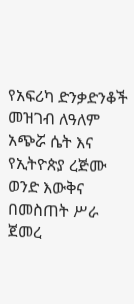የአፍሪካ ድንቃድንቆች መዝገብ ለዓለም አጭሯ ሴት እና የኢትዮጵያ ረጅሙ ወንድ እውቅና በመስጠት ሥራ ጀመረ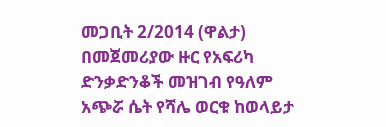መጋቢት 2/2014 (ዋልታ) በመጀመሪያው ዙር የአፍሪካ ድንቃድንቆች መዝገብ የዓለም አጭሯ ሴት የሻሌ ወርቁ ከወላይታ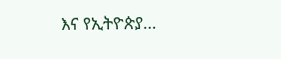እና የኢትዮጵያ…